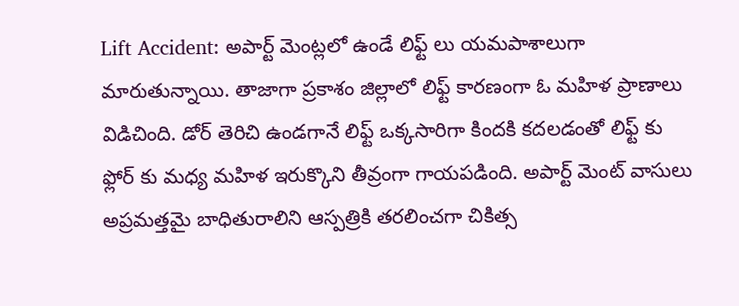Lift Accident: అపార్ట్ మెంట్లలో ఉండే లిఫ్ట్ లు యమపాశాలుగా మారుతున్నాయి. తాజాగా ప్రకాశం జిల్లాలో లిఫ్ట్ కారణంగా ఓ మహిళ ప్రాణాలు విడిచింది. డోర్ తెరిచి ఉండగానే లిఫ్ట్ ఒక్కసారిగా కిందకి కదలడంతో లిఫ్ట్ కు ఫ్లోర్ కు మధ్య మహిళ ఇరుక్కొని తీవ్రంగా గాయపడింది. అపార్ట్ మెంట్ వాసులు అప్రమత్తమై బాధితురాలిని ఆస్పత్రికి తరలించగా చికిత్స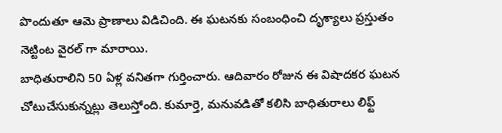పొందుతూ ఆమె ప్రాణాలు విడిచింది. ఈ ఘటనకు సంబంధించి దృశ్యాలు ప్రస్తుతం నెట్టింట వైరల్ గా మారాయి.
బాధితురాలిని 50 ఏళ్ల వనితగా గుర్తించారు. ఆదివారం రోజున ఈ విషాదకర ఘటన చోటుచేసుకున్నట్లు తెలుస్తోంది. కుమార్తె, మనువడితో కలిసి బాధితురాలు లిఫ్ట్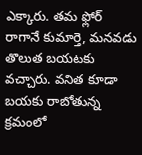ఎక్కారు. తమ ఫ్లోర్ రాగానే కుమార్తె, మనవడు తొలుత బయటకు వచ్చారు. వనిత కూడా బయకు రాబోతున్న క్రమంలో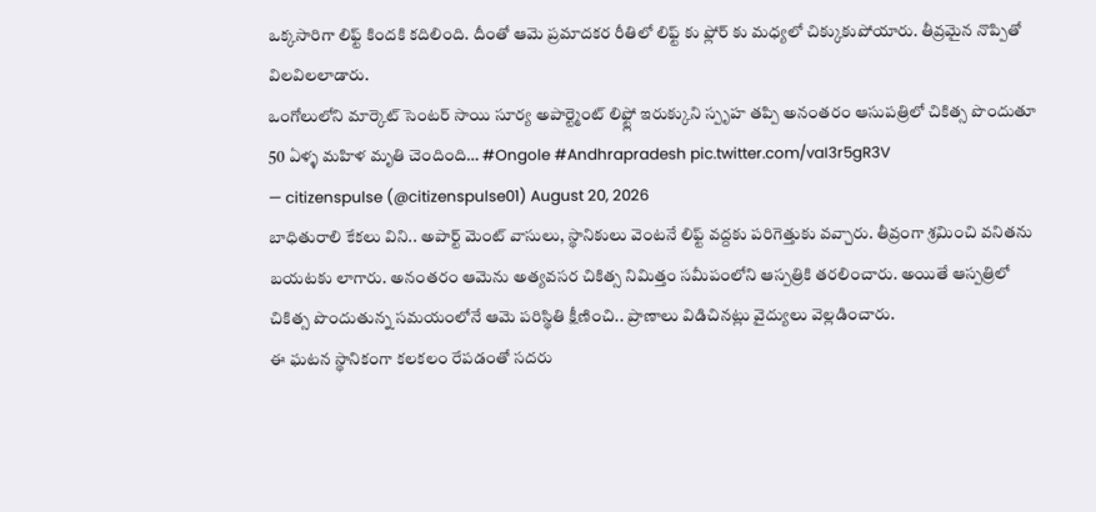ఒక్కసారిగా లిఫ్ట్ కిందకి కదిలింది. దీంతో ఆమె ప్రమాదకర రీతిలో లిఫ్ట్ కు ఫ్లోర్ కు మధ్యలో చిక్కుకుపోయారు. తీవ్రమైన నొప్పితో విలవిలలాడారు.
ఒంగోలులోని మార్కెట్ సెంటర్ సాయి సూర్య అపార్ట్మెంట్ లిఫ్ట్లో ఇరుక్కుని స్పృహ తప్పి అనంతరం ఆసుపత్రిలో చికిత్స పొందుతూ 50 ఏళ్ళ మహిళ మృతి చెందింది… #Ongole #Andhrapradesh pic.twitter.com/vaI3r5gR3V
— citizenspulse (@citizenspulse01) August 20, 2026
బాధితురాలి కేకలు విని.. అపార్ట్ మెంట్ వాసులు, స్థానికులు వెంటనే లిఫ్ట్ వద్దకు పరిగెత్తుకు వవ్చారు. తీవ్రంగా శ్రమించి వనితను బయటకు లాగారు. అనంతరం ఆమెను అత్యవసర చికిత్స నిమిత్తం సమీపంలోని ఆస్పత్రికి తరలించారు. అయితే ఆస్పత్రిలో చికిత్స పొందుతున్న సమయంలోనే ఆమె పరిస్థితి క్షీణించి.. ప్రాణాలు విడిచినట్లు వైద్యులు వెల్లడించారు.
ఈ ఘటన స్థానికంగా కలకలం రేపడంతో సదరు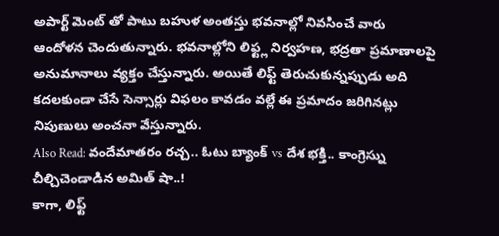అపార్ట్ మెంట్ తో పాటు బహుళ అంతస్తు భవనాల్లో నివసించే వారు ఆందోళన చెందుతున్నారు. భవనాల్లోని లిఫ్ట్ల నిర్వహణ, భద్రతా ప్రమాణాలపై అనుమానాలు వ్యక్తం చేస్తున్నారు. అయితే లిఫ్ట్ తెరుచుకున్నప్పుడు అది కదలకుండా చేసే సెన్సార్లు విఫలం కావడం వల్లే ఈ ప్రమాదం జరిగినట్లు నిపుణులు అంచనా వేస్తున్నారు.
Also Read: వందేమాతరం రచ్చ.. ఓటు బ్యాంక్ vs దేశ భక్తి.. కాంగ్రెస్ను చీల్చిచెండాడిన అమిత్ షా..!
కాగా, లిఫ్ట్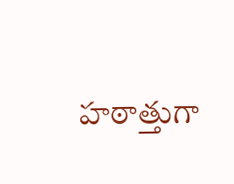హఠాత్తుగా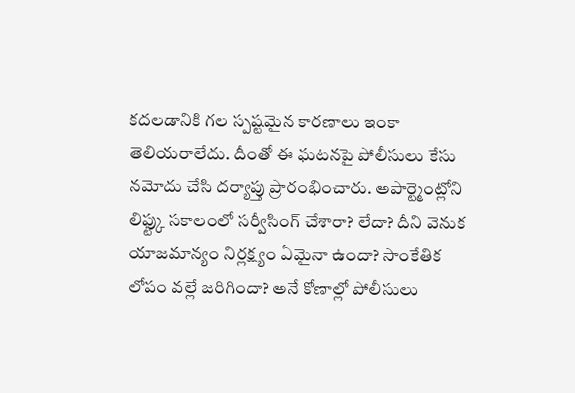కదలడానికి గల స్పష్టమైన కారణాలు ఇంకా తెలియరాలేదు. దీంతో ఈ ఘటనపై పోలీసులు కేసు నమోదు చేసి దర్యాప్తు ప్రారంభించారు. అపార్ట్మెంట్లోని లిఫ్ట్కు సకాలంలో సర్వీసింగ్ చేశారా? లేదా? దీని వెనుక యాజమాన్యం నిర్లక్ష్యం ఏమైనా ఉందా? సాంకేతిక లోపం వల్లే జరిగిందా? అనే కోణాల్లో పోలీసులు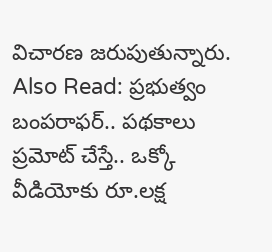విచారణ జరుపుతున్నారు.
Also Read: ప్రభుత్వం బంపరాఫర్.. పథకాలు ప్రమోట్ చేస్తే.. ఒక్కో వీడియోకు రూ.లక్ష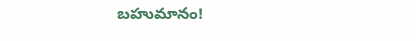బహుమానం!